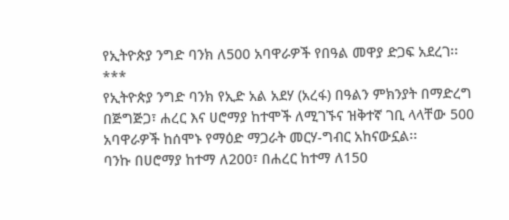የኢትዮጵያ ንግድ ባንክ ለ500 አባዋራዎች የበዓል መዋያ ድጋፍ አደረገ፡፡
***
የኢትዮጵያ ንግድ ባንክ የኢድ አል አደሃ (አረፋ) በዓልን ምክንያት በማድረግ በጅግጅጋ፣ ሐረር እና ሀሮማያ ከተሞች ለሚገኙና ዝቅተኛ ገቢ ላላቸው 500 አባዋራዎች ከሰሞኑ የማዕድ ማጋራት መርሃ-ግብር አከናውኗል፡፡
ባንኩ በሀሮማያ ከተማ ለ200፣ በሐረር ከተማ ለ150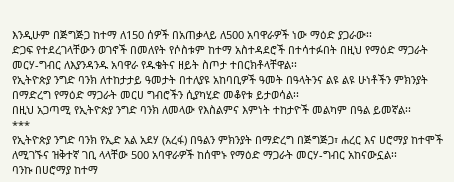እንዲሁም በጅግጅጋ ከተማ ለ150 ሰዎች በአጠቃላይ ለ500 አባዋራዎች ነው ማዕድ ያጋራው፡፡
ድጋፍ የተደረገላቸውን ወገኖች በመለየት የሶስቱም ከተማ አስተዳደሮች በተሳተፉበት በዚህ የማዕድ ማጋራት መርሃ-ግብር ለእያንዳንዱ አባዋራ የዱቄትና ዘይት ስጦታ ተበርክቶላቸዋል፡፡
የኢትዮጵያ ንግድ ባንክ ለተከታታይ ዓመታት በተለያዩ አከባቢዎች ዓመት በዓላትንና ልዩ ልዩ ሁነቶችን ምክንያት በማድረግ የማዕድ ማጋራት መርሀ ግብሮችን ሲያካሂድ መቆየቱ ይታወሳል፡፡
በዚህ አጋጣሚ የኢትዮጵያ ንግድ ባንክ ለመላው የእስልምና እምነት ተከታዮች መልካም በዓል ይመኛል፡፡
***
የኢትዮጵያ ንግድ ባንክ የኢድ አል አደሃ (አረፋ) በዓልን ምክንያት በማድረግ በጅግጅጋ፣ ሐረር እና ሀሮማያ ከተሞች ለሚገኙና ዝቅተኛ ገቢ ላላቸው 500 አባዋራዎች ከሰሞኑ የማዕድ ማጋራት መርሃ-ግብር አከናውኗል፡፡
ባንኩ በሀሮማያ ከተማ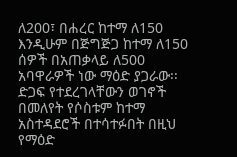ለ200፣ በሐረር ከተማ ለ150 እንዲሁም በጅግጅጋ ከተማ ለ150 ሰዎች በአጠቃላይ ለ500 አባዋራዎች ነው ማዕድ ያጋራው፡፡
ድጋፍ የተደረገላቸውን ወገኖች በመለየት የሶስቱም ከተማ አስተዳደሮች በተሳተፉበት በዚህ የማዕድ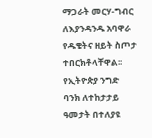ማጋራት መርሃ-ግብር ለእያንዳንዱ አባዋራ የዱቄትና ዘይት ስጦታ ተበርክቶላቸዋል፡፡
የኢትዮጵያ ንግድ ባንክ ለተከታታይ ዓመታት በተለያዩ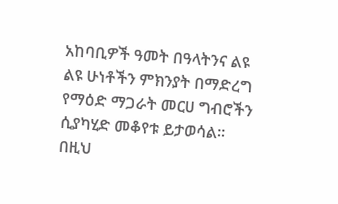አከባቢዎች ዓመት በዓላትንና ልዩ ልዩ ሁነቶችን ምክንያት በማድረግ የማዕድ ማጋራት መርሀ ግብሮችን ሲያካሂድ መቆየቱ ይታወሳል፡፡
በዚህ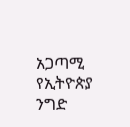አጋጣሚ የኢትዮጵያ ንግድ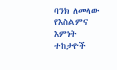ባንክ ለመላው የእስልምና እምነት ተከታዮች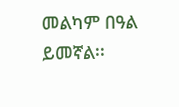መልካም በዓል ይመኛል፡፡